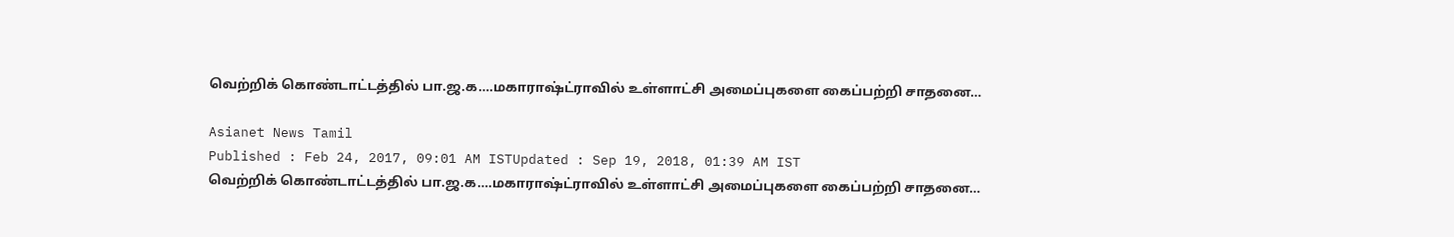வெற்றிக் கொண்டாட்டத்தில் பா.ஜ.க….மகாராஷ்ட்ராவில் உள்ளாட்சி அமைப்புகளை கைப்பற்றி சாதனை…

Asianet News Tamil
Published : Feb 24, 2017, 09:01 AM ISTUpdated : Sep 19, 2018, 01:39 AM IST
வெற்றிக் கொண்டாட்டத்தில் பா.ஜ.க….மகாராஷ்ட்ராவில் உள்ளாட்சி அமைப்புகளை கைப்பற்றி சாதனை…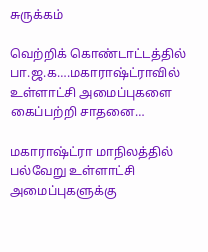சுருக்கம்

வெற்றிக் கொண்டாட்டத்தில் பா.ஜ.க….மகாராஷ்ட்ராவில் உள்ளாட்சி அமைப்புகளை கைப்பற்றி சாதனை…

மகாராஷ்ட்ரா மாநிலத்தில் பல்வேறு உள்ளாட்சி அமைப்புகளுக்கு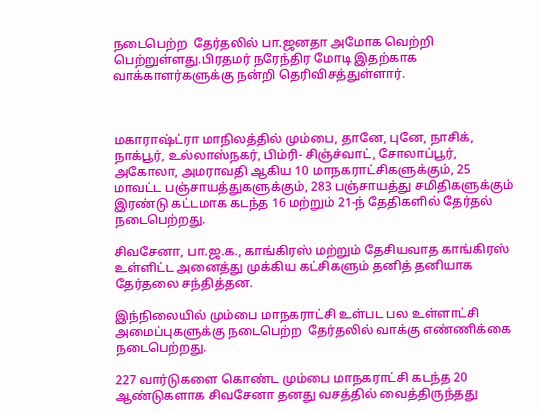நடைபெற்ற  தேர்தலில் பா.ஜனதா அமோக வெற்றி பெற்றுள்ளது.பிரதமர் நரேந்திர மோடி இதற்காக வாக்காளர்களுக்கு நன்றி தெரிவிசத்துள்ளார்.



மகாராஷ்ட்ரா மாநிலத்தில் மும்பை, தானே, புனே, நாசிக், நாக்பூர், உல்லாஸ்நகர், பிம்ரி- சிஞ்ச்வாட், சோலாப்பூர், அகோலா, அமராவதி ஆகிய 10 மாநகராட்சிகளுக்கும், 25 மாவட்ட பஞ்சாயத்துகளுக்கும், 283 பஞ்சாயத்து சமிதிகளுக்கும் இரண்டு கட்டமாக கடந்த 16 மற்றும் 21-ந் தேதிகளில் தேர்தல் நடைபெற்றது.

சிவசேனா, பா.ஜ.க., காங்கிரஸ் மற்றும் தேசியவாத காங்கிரஸ் உள்ளிட்ட அனைத்து முக்கிய கட்சிகளும் தனித் தனியாக தேர்தலை சந்தித்தன.

இந்நிலையில் மும்பை மாநகராட்சி உள்பட பல உள்ளாட்சி அமைப்புகளுக்கு நடைபெற்ற  தேர்தலில் வாக்கு எண்ணிக்கை நடைபெற்றது.

227 வார்டுகளை கொண்ட மும்பை மாநகராட்சி கடந்த 20 ஆண்டுகளாக சிவசேனா தனது வசத்தில் வைத்திருந்தது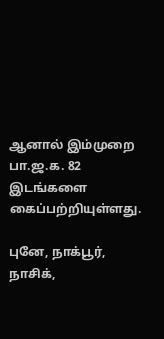ஆனால் இம்முறை பா.ஜ.க. 82 இடங்களை கைப்பற்றியுள்ளது.

புனே, நாக்பூர், நாசிக்,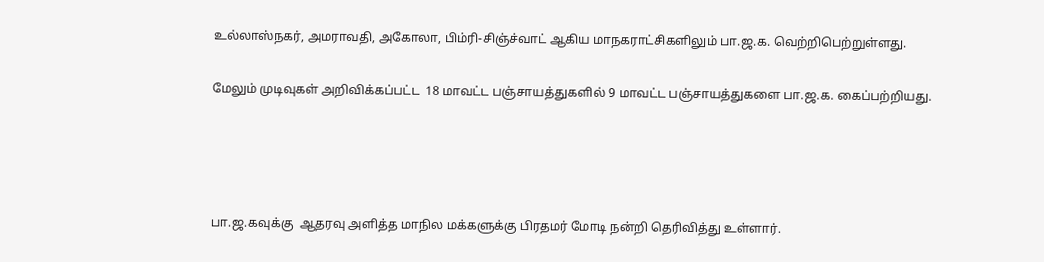உல்லாஸ்நகர், அமராவதி, அகோலா, பிம்ரி-சிஞ்ச்வாட் ஆகிய மாநகராட்சிகளிலும் பா.ஜ.க. வெற்றிபெற்றுள்ளது.

மேலும் முடிவுகள் அறிவிக்கப்பட்ட  18 மாவட்ட பஞ்சாயத்துகளில் 9 மாவட்ட பஞ்சாயத்துகளை பா.ஜ.க. கைப்பற்றியது.




பா.ஜ.கவுக்கு  ஆதரவு அளித்த மாநில மக்களுக்கு பிரதமர் மோடி நன்றி தெரிவித்து உள்ளார்.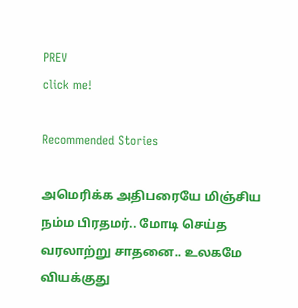PREV
click me!

Recommended Stories

அமெரிக்க அதிபரையே மிஞ்சிய நம்ம பிரதமர்.. மோடி செய்த வரலாற்று சாதனை.. உலகமே வியக்குது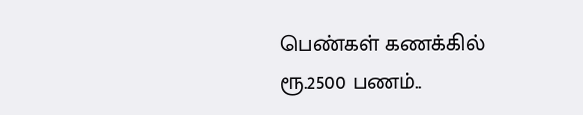பெண்கள் கணக்கில் ரூ.2500 பணம்..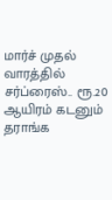மார்ச் முதல் வாரத்தில் சர்ப்ரைஸ்.. ரூ.20 ஆயிரம் கடனும் தராங்க